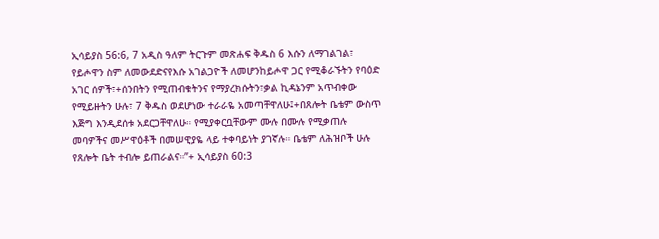ኢሳይያስ 56:6, 7 አዲስ ዓለም ትርጉም መጽሐፍ ቅዱስ 6 እሱን ለማገልገል፣ የይሖዋን ስም ለመውደድናየእሱ አገልጋዮች ለመሆንከይሖዋ ጋር የሚቆራኙትን የባዕድ አገር ሰዎች፣+ሰንበትን የሚጠብቁትንና የማያረክሱትን፣ቃል ኪዳኔንም አጥብቀው የሚይዙትን ሁሉ፣ 7 ቅዱስ ወደሆነው ተራራዬ አመጣቸዋለሁ፤+በጸሎት ቤቴም ውስጥ እጅግ እንዲደሰቱ አደርጋቸዋለሁ። የሚያቀርቧቸውም ሙሉ በሙሉ የሚቃጠሉ መባዎችና መሥዋዕቶች በመሠዊያዬ ላይ ተቀባይነት ያገኛሉ። ቤቴም ለሕዝቦች ሁሉ የጸሎት ቤት ተብሎ ይጠራልና።”+ ኢሳይያስ 60:3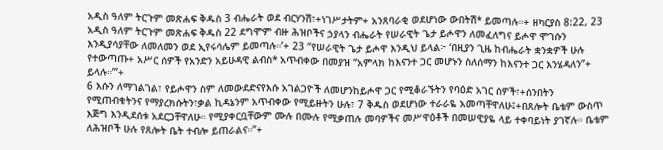አዲስ ዓለም ትርጉም መጽሐፍ ቅዱስ 3 ብሔራት ወደ ብርሃንሽ፣+ነገሥታትም+ አንጸባራቂ ወደሆነው ውበትሽ* ይመጣሉ።+ ዘካርያስ 8:22, 23 አዲስ ዓለም ትርጉም መጽሐፍ ቅዱስ 22 ደግሞም ብዙ ሕዝቦችና ኃያላን ብሔራት የሠራዊት ጌታ ይሖዋን ለመፈለግና ይሖዋ ሞገሱን እንዲያሳያቸው ለመለመን ወደ ኢየሩሳሌም ይመጣሉ።’+ 23 “የሠራዊት ጌታ ይሖዋ እንዲህ ይላል፦ ‘በዚያን ጊዜ ከብሔራት ቋንቋዎች ሁሉ የተውጣጡ+ አሥር ሰዎች የአንድን አይሁዳዊ ልብስ* አጥብቀው በመያዝ “አምላክ ከእናንተ ጋር መሆኑን ስለሰማን ከእናንተ ጋር እንሄዳለን”+ ይላሉ።’”+
6 እሱን ለማገልገል፣ የይሖዋን ስም ለመውደድናየእሱ አገልጋዮች ለመሆንከይሖዋ ጋር የሚቆራኙትን የባዕድ አገር ሰዎች፣+ሰንበትን የሚጠብቁትንና የማያረክሱትን፣ቃል ኪዳኔንም አጥብቀው የሚይዙትን ሁሉ፣ 7 ቅዱስ ወደሆነው ተራራዬ አመጣቸዋለሁ፤+በጸሎት ቤቴም ውስጥ እጅግ እንዲደሰቱ አደርጋቸዋለሁ። የሚያቀርቧቸውም ሙሉ በሙሉ የሚቃጠሉ መባዎችና መሥዋዕቶች በመሠዊያዬ ላይ ተቀባይነት ያገኛሉ። ቤቴም ለሕዝቦች ሁሉ የጸሎት ቤት ተብሎ ይጠራልና።”+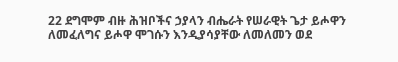22 ደግሞም ብዙ ሕዝቦችና ኃያላን ብሔራት የሠራዊት ጌታ ይሖዋን ለመፈለግና ይሖዋ ሞገሱን እንዲያሳያቸው ለመለመን ወደ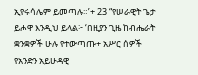ኢየሩሳሌም ይመጣሉ።’+ 23 “የሠራዊት ጌታ ይሖዋ እንዲህ ይላል፦ ‘በዚያን ጊዜ ከብሔራት ቋንቋዎች ሁሉ የተውጣጡ+ አሥር ሰዎች የአንድን አይሁዳዊ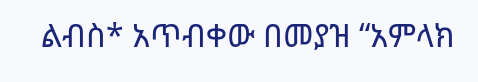ልብስ* አጥብቀው በመያዝ “አምላክ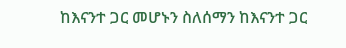ከእናንተ ጋር መሆኑን ስለሰማን ከእናንተ ጋር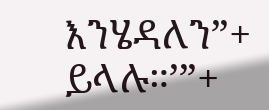እንሄዳለን”+ ይላሉ።’”+